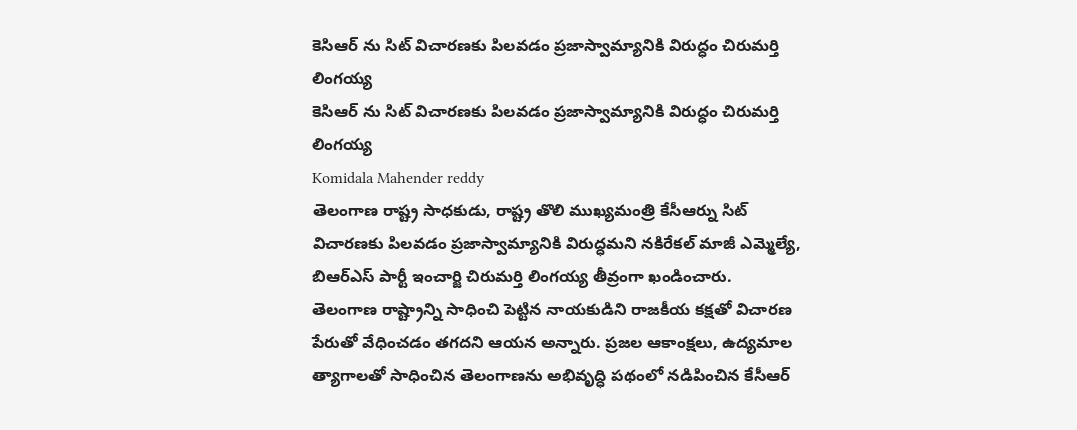కెసిఆర్ ను సిట్ విచారణకు పిలవడం ప్రజాస్వామ్యానికి విరుద్ధం చిరుమర్తి లింగయ్య
కెసిఆర్ ను సిట్ విచారణకు పిలవడం ప్రజాస్వామ్యానికి విరుద్ధం చిరుమర్తి లింగయ్య
Komidala Mahender reddy
తెలంగాణ రాష్ట్ర సాధకుడు, రాష్ట్ర తొలి ముఖ్యమంత్రి కేసీఆర్ను సిట్ విచారణకు పిలవడం ప్రజాస్వామ్యానికి విరుద్ధమని నకిరేకల్ మాజీ ఎమ్మెల్యే, బిఆర్ఎస్ పార్టీ ఇంచార్జి చిరుమర్తి లింగయ్య తీవ్రంగా ఖండించారు.
తెలంగాణ రాష్ట్రాన్ని సాధించి పెట్టిన నాయకుడిని రాజకీయ కక్షతో విచారణ పేరుతో వేధించడం తగదని ఆయన అన్నారు. ప్రజల ఆకాంక్షలు, ఉద్యమాల త్యాగాలతో సాధించిన తెలంగాణను అభివృద్ధి పథంలో నడిపించిన కేసీఆర్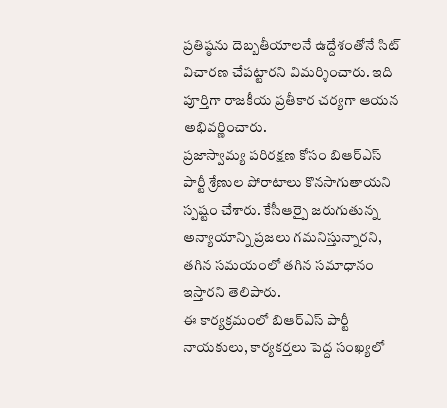ప్రతిష్ఠను దెబ్బతీయాలనే ఉద్దేశంతోనే సిట్ విచారణ చేపట్టారని విమర్శించారు. ఇది పూర్తిగా రాజకీయ ప్రతీకార చర్యగా ఆయన అభివర్ణించారు.
ప్రజాస్వామ్య పరిరక్షణ కోసం బిఆర్ఎస్ పార్టీ శ్రేణుల పోరాటాలు కొనసాగుతాయని స్పష్టం చేశారు. కేసీఆర్పై జరుగుతున్న అన్యాయాన్ని ప్రజలు గమనిస్తున్నారని, తగిన సమయంలో తగిన సమాధానం ఇస్తారని తెలిపారు.
ఈ కార్యక్రమంలో బిఆర్ఎస్ పార్టీ నాయకులు, కార్యకర్తలు పెద్ద సంఖ్యలో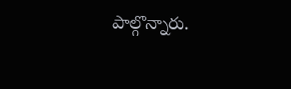పాల్గొన్నారు.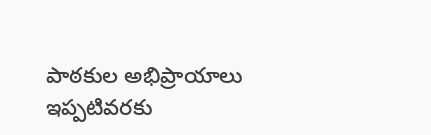పాఠకుల అభిప్రాయాలు
ఇప్పటివరకు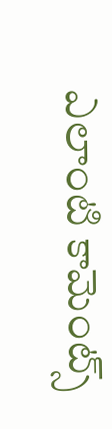ఎలాంటి కామెంట్స్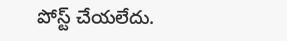పోస్ట్ చేయలేదు.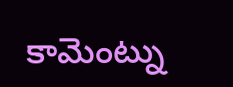కామెంట్ను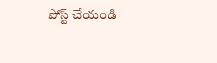పోస్ట్ చేయండి